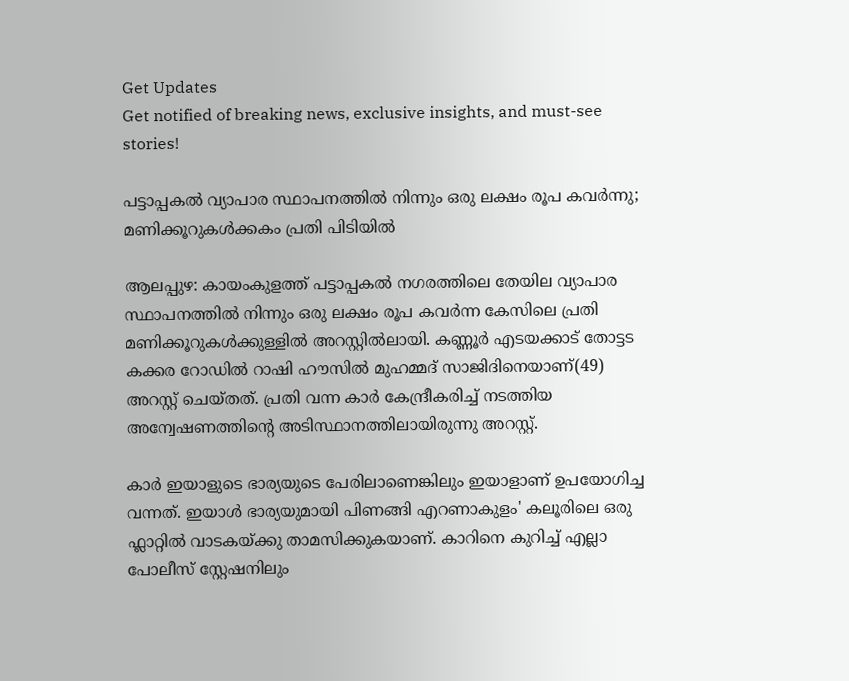Get Updates
Get notified of breaking news, exclusive insights, and must-see stories!

പട്ടാപ്പകൽ വ്യാപാര സ്ഥാപനത്തിൽ നിന്നും ഒരു ലക്ഷം രൂപ കവർന്നു; മണിക്കൂറുകൾക്കകം പ്രതി പിടിയിൽ

ആലപ്പുഴ: കായംകുളത്ത് പട്ടാപ്പകൽ നഗരത്തിലെ തേയില വ്യാപാര സ്ഥാപനത്തിൽ നിന്നും ഒരു ലക്ഷം രൂപ കവർന്ന കേസിലെ പ്രതി മണിക്കൂറുകൾക്കുള്ളിൽ അറസ്റ്റിൽലായി. കണ്ണൂർ എടയക്കാട് തോട്ടട കക്കര റോഡിൽ റാഷി ഹൗസിൽ മുഹമ്മദ് സാജിദിനെയാണ്(49) അറസ്റ്റ് ചെയ്തത്. പ്രതി വന്ന കാർ കേന്ദ്രീകരിച്ച് നടത്തിയ അന്വേഷണത്തിന്റെ അടിസ്ഥാനത്തിലായിരുന്നു അറസ്റ്റ്.

കാർ ഇയാളുടെ ഭാര്യയുടെ പേരിലാണെങ്കിലും ഇയാളാണ് ഉപയോഗിച്ച വന്നത്. ഇയാൾ ഭാര്യയുമായി പിണങ്ങി എറണാകുളം' കലൂരിലെ ഒരു ഫ്ലാറ്റിൽ വാടകയ്ക്കു താമസിക്കുകയാണ്. കാറിനെ കുറിച്ച് എല്ലാ പോലീസ് സ്റ്റേഷനിലും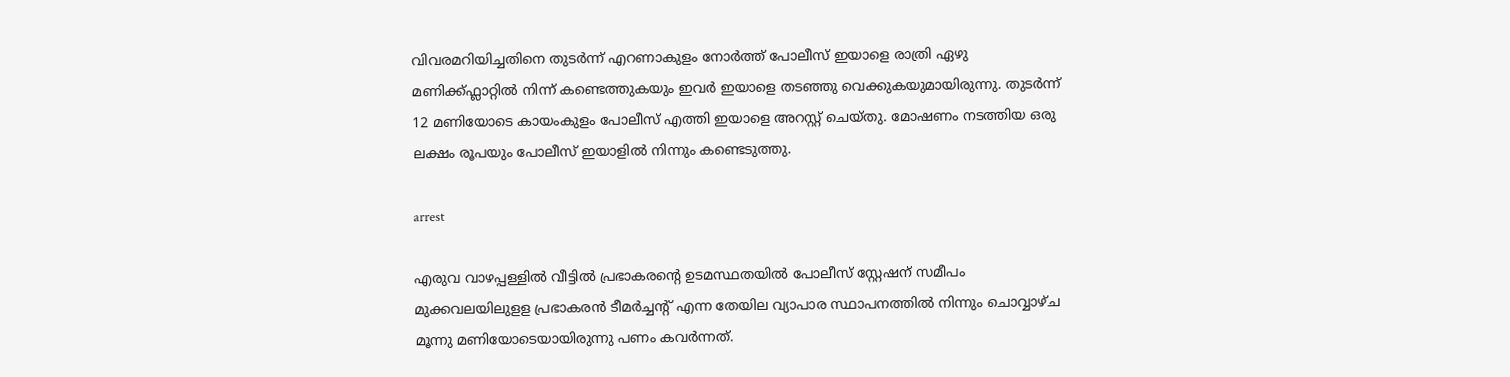വിവരമറിയിച്ചതിനെ തുടർന്ന് എറണാകുളം നോർത്ത് പോലീസ് ഇയാളെ രാത്രി ഏഴു മണിക്ക്ഫ്ലാറ്റിൽ നിന്ന് കണ്ടെത്തുകയും ഇവർ ഇയാളെ തടഞ്ഞു വെക്കുകയുമായിരുന്നു. തുടർന്ന് 12 മണിയോടെ കായംകുളം പോലീസ് എത്തി ഇയാളെ അറസ്റ്റ് ചെയ്തു. മോഷണം നടത്തിയ ഒരു ലക്ഷം രൂപയും പോലീസ് ഇയാളിൽ നിന്നും കണ്ടെടുത്തു.

arrest

എരുവ വാഴപ്പള്ളിൽ വീട്ടിൽ പ്രഭാകരന്റെ ഉടമസ്ഥതയിൽ പോലീസ് സ്റ്റേഷന് സമീപം മുക്കവലയിലുളള പ്രഭാകരൻ ടീമർച്ചന്റ് എന്ന തേയില വ്യാപാര സ്ഥാപനത്തിൽ നിന്നും ചൊവ്വാഴ്ച മൂന്നു മണിയോടെയായിരുന്നു പണം കവർന്നത്.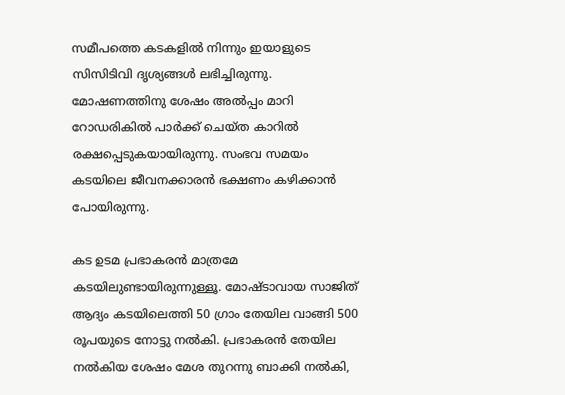സമീപത്തെ കടകളിൽ നിന്നും ഇയാളുടെ സിസിടിവി ദൃശ്യങ്ങൾ ലഭിച്ചിരുന്നു. മോഷണത്തിനു ശേഷം അൽപ്പം മാറി റോഡരികിൽ പാർക്ക് ചെയ്ത കാറിൽ രക്ഷപ്പെടുകയായിരുന്നു. സംഭവ സമയം കടയിലെ ജീവനക്കാരൻ ഭക്ഷണം കഴിക്കാൻ പോയിരുന്നു.

കട ഉടമ പ്രഭാകരൻ മാത്രമേ കടയിലുണ്ടായിരുന്നുള്ളൂ. മോഷ്ടാവായ സാജിത് ആദ്യം കടയിലെത്തി 50 ഗ്രാം തേയില വാങ്ങി 500 രൂപയുടെ നോട്ടു നൽകി. പ്രഭാകരൻ തേയില നൽകിയ ശേഷം മേശ തുറന്നു ബാക്കി നൽകി,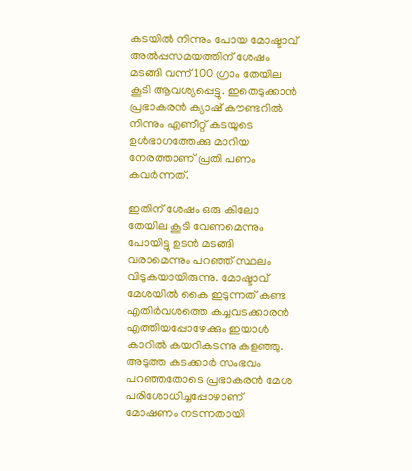കടയിൽ നിന്നും പോയ മോഷ്ടാവ് അൽപ്പസമയത്തിന് ശേഷം മടങ്ങി വന്ന് 100 ഗ്രാം തേയില കൂടി ആവശ്യപ്പെട്ടു. ഇതെടുക്കാൻ പ്രഭാകരൻ ക്യാഷ് കൗണ്ടറിൽ നിന്നും എണീറ്റ് കടയുടെ ഉൾഭാഗത്തേക്കു മാറിയ നേരത്താണ് പ്രതി പണം കവർന്നത്.

ഇതിന് ശേഷം ഒരു കിലോ തേയില കൂടി വേണമെന്നും പോയിട്ടു ഉടൻ മടങ്ങി വരാമെന്നും പറഞ്ഞ് സ്ഥലം വിടുകയായിരുന്നു. മോഷ്ടാവ് മേശയിൽ കൈ ഇടുന്നത് കണ്ട എതിർവശത്തെ കച്ചവടക്കാരൻ എത്തിയപ്പോഴേക്കും ഇയാൾ കാറിൽ കയറികടന്നു കളഞ്ഞു. അടുത്ത കടക്കാർ സംഭവം പറഞ്ഞതോടെ പ്രഭാകരൻ മേശ പരിശോധിച്ചപ്പോഴാണ് മോഷണം നടന്നതായി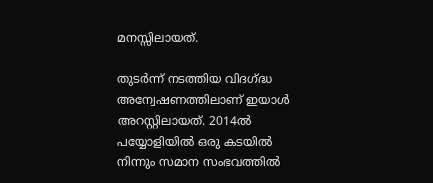മനസ്സിലായത്.

തുടർന്ന് നടത്തിയ വിദഗ്ദ്ധ അന്വേഷണത്തിലാണ് ഇയാൾ അറസ്റ്റിലായത്. 2014ൽ പയ്യോളിയിൽ ഒരു കടയിൽ നിന്നും സമാന സംഭവത്തിൽ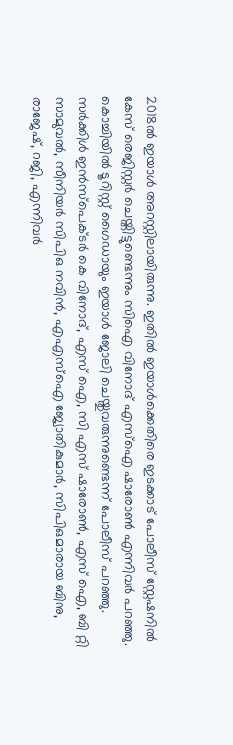2018ൽ ഇയാൾ അറസ്റ്റിലായിരുന്നു. ഇതിൽ ഇയാൾക്കെതിരെ ഇടക്കാട് പോലീസ് സ്റ്റേഷനിൽ കേസ് രെജിസ്റ്റർ ചെയ്തിട്ടുണ്ടെന്നും സിഐ വിനോദ് എസ്ഐ ഷാരോൺ എന്നിവർ പറഞ്ഞു. കൊച്ചിയിൽ ടൂറിസ്റ്റ് ഗൈഡായും ഇയാൾ ജോലി ചെയ്തുവരുന്നുണ്ടെന്ന് പോലീസ് പറഞ്ഞു. സർക്കിൾ ഇൻസ്പെക്ടർ കെ വിനോദ്, എസ്‌ ഐ, സി എസ് ഷാരോൺ, എസ് ഐ, ബി റ്റി സാമുവൽ, സീനിയർ സിപിഒ നവിൻ, എഎസ്ഐ ജ്യോതികുമാർ, സിപിഒമാരായ ബിനു, രാജേഷ്, റജി, എന്നിവർ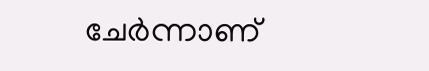ചേർന്നാണ്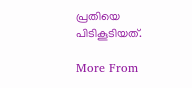പ്രതിയെ പിടികൂടിയത്‌.

More From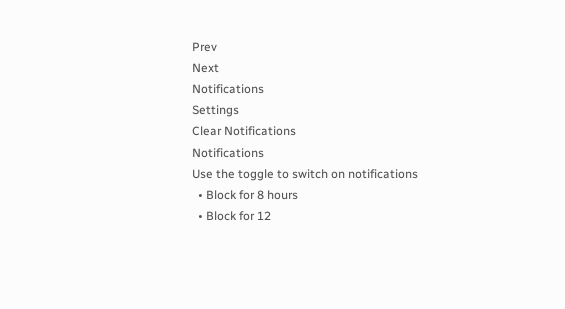Prev
Next
Notifications
Settings
Clear Notifications
Notifications
Use the toggle to switch on notifications
  • Block for 8 hours
  • Block for 12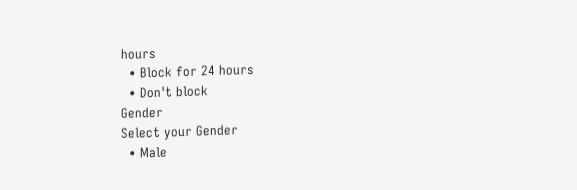hours
  • Block for 24 hours
  • Don't block
Gender
Select your Gender
  • Male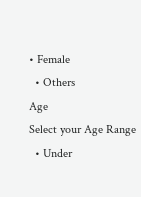• Female
  • Others
Age
Select your Age Range
  • Under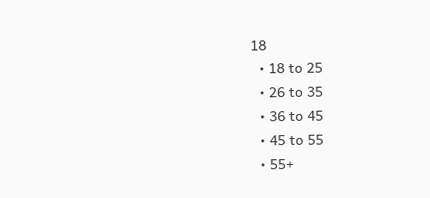18
  • 18 to 25
  • 26 to 35
  • 36 to 45
  • 45 to 55
  • 55+